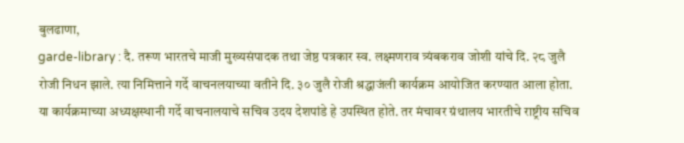बुलढाणा,
garde-library : दै. तरूण भारतचे माजी मुख्यसंपादक तथा जेष्ठ पत्रकार स्व. लक्ष्मणराव त्र्यंबकराव जोशी यांचे दि. २८ जुलै रोजी निधन झाले. त्या निमित्ताने गर्दे वाचनलयाच्या वतीने दि. ३० जुलै रोजी श्रद्धाजंली कार्यक्रम आयोजित करण्यात आला होता. या कार्यक्रमाच्या अध्यक्षस्थानी गर्दे वाचनालयाचे सचिव उदय देशपांडे हे उपस्थित होते. तर मंचावर ग्रंथालय भारतीचे राष्ट्रीय सचिव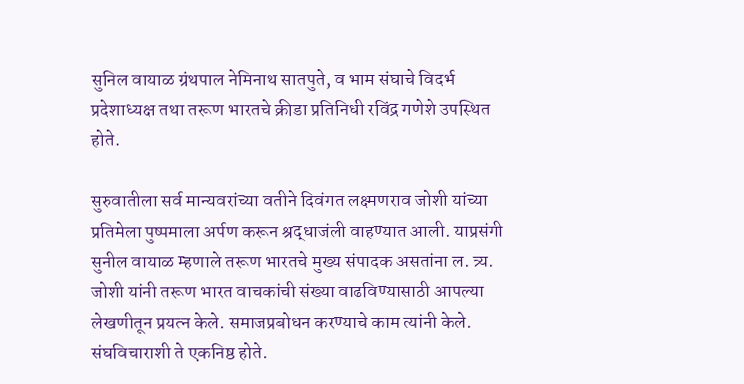सुनिल वायाळ ग्रंथपाल नेमिनाथ सातपुते, व भाम संघाचे विदर्भ प्रदेशाध्यक्ष तथा तरूण भारतचे क्रीडा प्रतिनिधी रविंद्र गणेशे उपस्थित होते.

सुरुवातीला सर्व मान्यवरांच्या वतीने दिवंगत लक्ष्मणराव जोशी यांच्या प्रतिमेला पुष्पमाला अर्पण करून श्रद्धाजंली वाहण्यात आली. याप्रसंगी सुनील वायाळ म्हणाले तरूण भारतचे मुख्य संपादक असतांना ल. त्र्य. जोशी यांनी तरूण भारत वाचकांची संख्या वाढविण्यासाठी आपल्या लेखणीतून प्रयत्न केले. समाजप्रबोधन करण्याचे काम त्यांनी केले. संघविचाराशी ते एकनिष्ठ होते.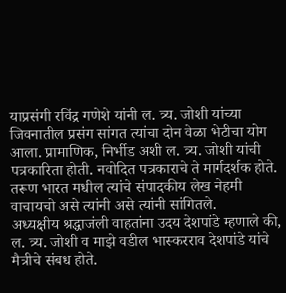याप्रसंगी रविंद्र गणेशे यांनी ल. त्र्य. जोशी यांच्या जिवनातील प्रसंग सांगत त्यांचा दोन वेळा भेटीचा योग आला. प्रामाणिक, निर्भीड अशी ल. त्र्य. जोशी यांची पत्रकारिता होती. नवोदित पत्रकाराचे ते मार्गदर्शक होते. तरूण भारत मधील त्यांचे संपादकीय लेख नेहमी वाचायचो असे त्यांनी असे त्यांनी सांगितले.
अध्यक्षीय श्रद्धाजंली वाहतांना उदय देशपांडे म्हणाले की, ल. त्र्य. जोशी व माझे वडील भास्करराव देशपांडे यांचे मैत्रीचे संबध होते.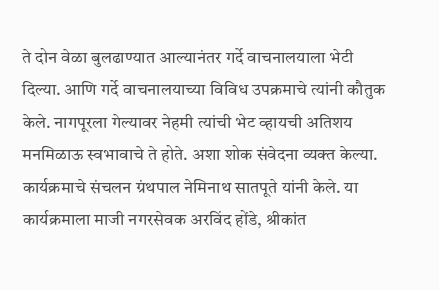ते दोन वेळा बुलढाण्यात आल्यानंतर गर्दे वाचनालयाला भेटी दिल्या. आणि गर्दे वाचनालयाच्या विविध उपक्रमाचे त्यांनी कौतुक केले. नागपूरला गेल्यावर नेहमी त्यांची भेट व्हायची अतिशय मनमिळाऊ स्वभावाचे ते होते. अशा शोक संवेदना व्यक्त केल्या. कार्यक्रमाचे संचलन ग्रंथपाल नेमिनाथ सातपूते यांनी केले. या कार्यक्रमाला माजी नगरसेवक अरविंद होंडे, श्रीकांत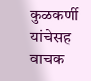कुळकर्णी यांचेसह वाचक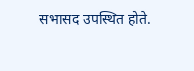सभासद उपस्थित होते.